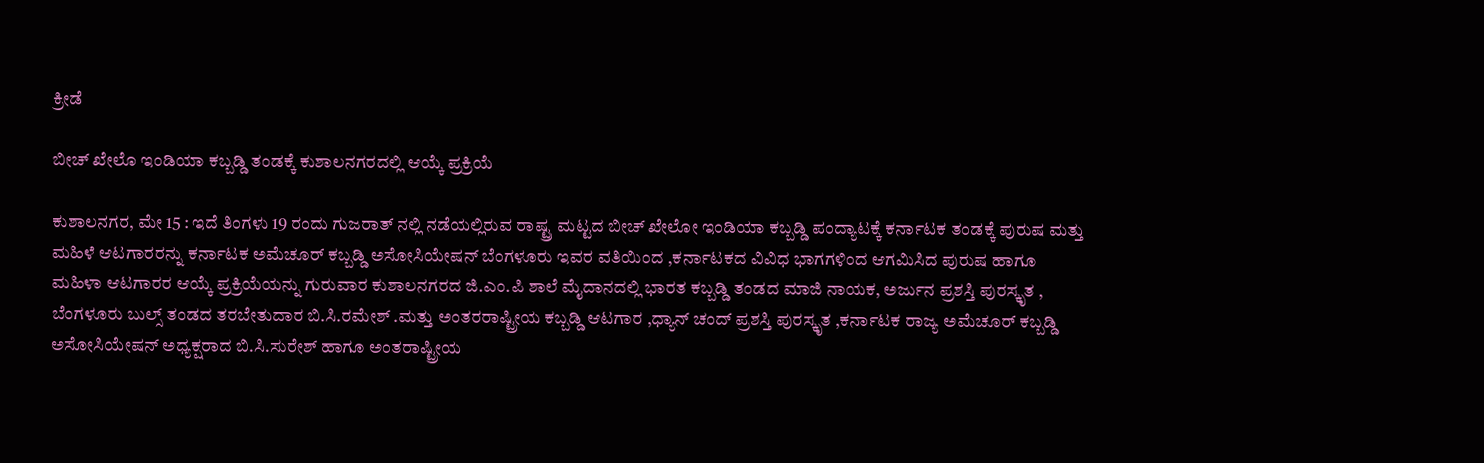ಕ್ರೀಡೆ

ಬೀಚ್ ಖೇಲೊ ಇಂಡಿಯಾ ಕಬ್ಬಡ್ಡಿ ತಂಡಕ್ಕೆ ಕುಶಾಲನಗರದಲ್ಲಿ ಆಯ್ಕೆ ಪ್ರಕ್ರಿಯೆ

ಕುಶಾಲನಗರ, ಮೇ 15 : ಇದೆ ತಿಂಗಳು 19 ರಂದು ಗುಜರಾತ್ ನಲ್ಲಿ ನಡೆಯಲ್ಲಿರುವ ರಾಷ್ಟ್ರ ಮಟ್ಟದ ಬೀಚ್ ಖೇಲೋ ಇಂಡಿಯಾ ಕಬ್ಬಡ್ಡಿ ಪಂದ್ಯಾಟಕ್ಕೆ ಕರ್ನಾಟಕ ತಂಡಕ್ಕೆ ಪುರುಷ ಮತ್ತು ಮಹಿಳೆ ಆಟಗಾರರನ್ನು ಕರ್ನಾಟಕ ಅಮೆಚೂರ್ ಕಬ್ಬಡ್ಡಿ ಅಸೋಸಿಯೇಷನ್ ಬೆಂಗಳೂರು ಇವರ ವತಿಯಿಂದ ,ಕರ್ನಾಟಕದ ವಿವಿಧ ಭಾಗಗಳಿಂದ ಆಗಮಿಸಿದ ಪುರುಷ ಹಾಗೂ ಮಹಿಳಾ ಆಟಗಾರರ ಆಯ್ಕೆ ಪ್ರಕ್ರಿಯೆಯನ್ನು ಗುರುವಾರ ಕುಶಾಲನಗರದ ಜಿ.ಎಂ.ಪಿ ಶಾಲೆ ಮೈದಾನದಲ್ಲಿ ಭಾರತ ಕಬ್ಬಡ್ಡಿ ತಂಡದ ಮಾಜಿ ನಾಯಕ, ಅರ್ಜುನ ಪ್ರಶಸ್ತಿ ಪುರಸ್ಕೃತ , ಬೆಂಗಳೂರು ಬುಲ್ಸ್ ತಂಡದ ತರಬೇತುದಾರ ಬಿ.ಸಿ.ರಮೇಶ್ .ಮತ್ತು ಅಂತರರಾಷ್ಟ್ರೀಯ ಕಬ್ಬಡ್ಡಿ ಆಟಗಾರ ,ಧ್ಯಾನ್ ಚಂದ್ ಪ್ರಶಸ್ತಿ ಪುರಸ್ಕೃತ ,ಕರ್ನಾಟಕ ರಾಜ್ಯ ಅಮೆಚೂರ್ ಕಬ್ಬಡ್ಡಿ ಅಸೋಸಿಯೇಷನ್ ಅಧ್ಯಕ್ಷರಾದ ಬಿ.ಸಿ.ಸುರೇಶ್ ಹಾಗೂ ಅಂತರಾಷ್ಟ್ರೀಯ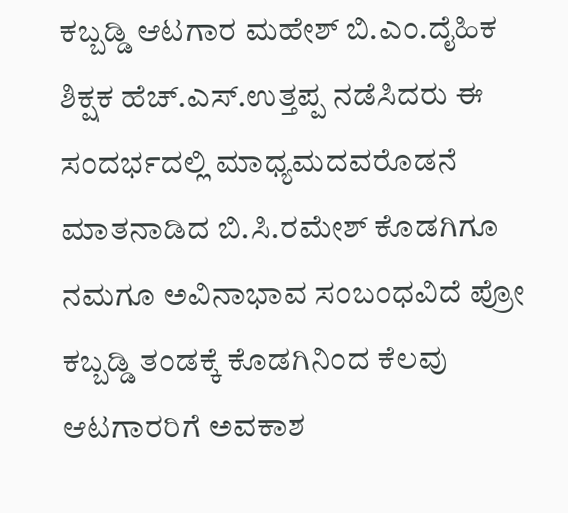ಕಬ್ಬಡ್ಡಿ ಆಟಗಾರ ಮಹೇಶ್ ಬಿ.ಎಂ.ದೈಹಿಕ ಶಿಕ್ಷಕ ಹೆಚ್.ಎಸ್.ಉತ್ತಪ್ಪ ನಡೆಸಿದರು ಈ ಸಂದರ್ಭದಲ್ಲಿ ಮಾಧ್ಯಮದವರೊಡನೆ ಮಾತನಾಡಿದ ಬಿ.ಸಿ.ರಮೇಶ್ ಕೊಡಗಿಗೂ ನಮಗೂ ಅವಿನಾಭಾವ ಸಂಬಂಧವಿದೆ ಪ್ರೋ ಕಬ್ಬಡ್ಡಿ ತಂಡಕ್ಕೆ ಕೊಡಗಿನಿಂದ ಕೆಲವು ಆಟಗಾರರಿಗೆ ಅವಕಾಶ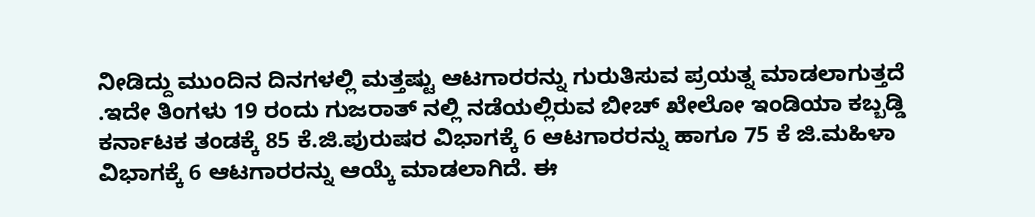ನೀಡಿದ್ದು ಮುಂದಿನ ದಿನಗಳಲ್ಲಿ ಮತ್ತಷ್ಟು ಆಟಗಾರರನ್ನು ಗುರುತಿಸುವ ಪ್ರಯತ್ನ ಮಾಡಲಾಗುತ್ತದೆ .ಇದೇ ತಿಂಗಳು 19 ರಂದು ಗುಜರಾತ್ ನಲ್ಲಿ ನಡೆಯಲ್ಲಿರುವ ಬೀಚ್ ಖೇಲೋ ಇಂಡಿಯಾ ಕಬ್ಬಡ್ಡಿ ಕರ್ನಾಟಕ ತಂಡಕ್ಕೆ 85 ಕೆ.ಜಿ.ಪುರುಷರ ವಿಭಾಗಕ್ಕೆ 6 ಆಟಗಾರರನ್ನು ಹಾಗೂ 75 ಕೆ ಜಿ.ಮಹಿಳಾ ವಿಭಾಗಕ್ಕೆ 6 ಆಟಗಾರರನ್ನು ಆಯ್ಕೆ ಮಾಡಲಾಗಿದೆ. ಈ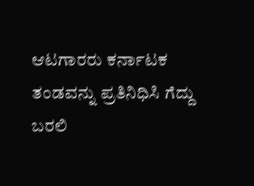ಆಟಗಾರರು ಕರ್ನಾಟಕ ತಂಡವನ್ನು ಪ್ರತಿನಿಧಿಸಿ ಗೆದ್ದು ಬರಲಿ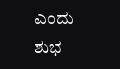ಎಂದು ಶುಭ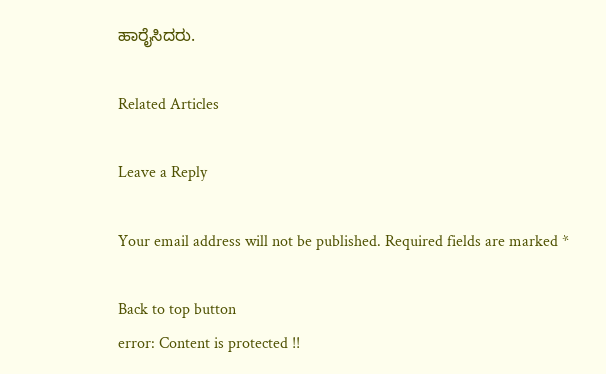ಹಾರೈಸಿದರು.

Related Articles

Leave a Reply

Your email address will not be published. Required fields are marked *

Back to top button
error: Content is protected !!